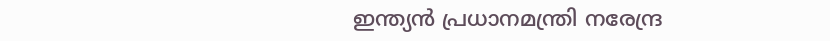ഇന്ത്യന്‍ പ്രധാനമന്ത്രി നരേന്ദ്ര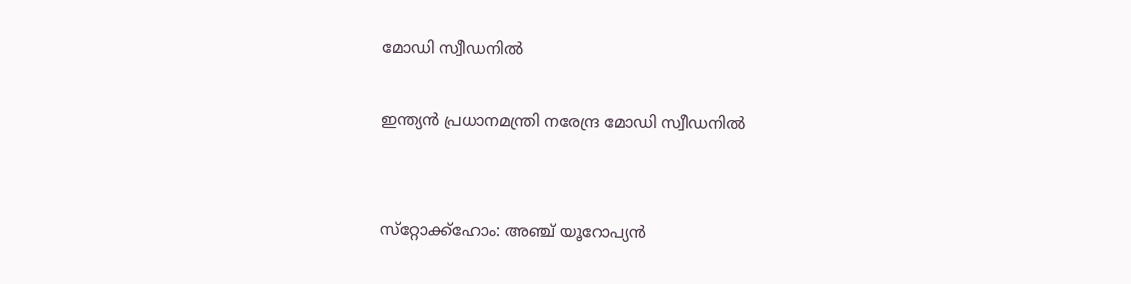മോഡി സ്വീഡനില്‍

ഇന്ത്യന്‍ പ്രധാനമന്ത്രി നരേന്ദ്ര മോഡി സ്വീഡനില്‍


സ്‌റ്റോക്ക്‌ഹോം: അഞ്ച് യൂറോപ്യന്‍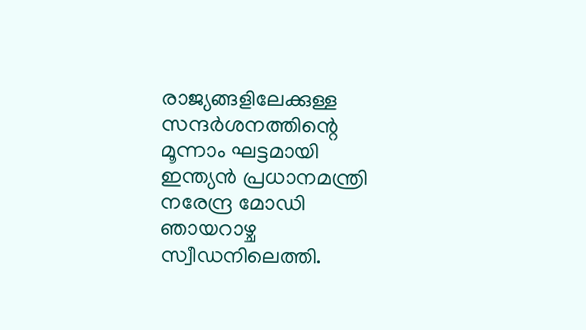രാജ്യങ്ങളിലേക്കുള്ള സന്ദര്‍ശനത്തിന്റെ മൂന്നാം ഘട്ടമായി ഇന്ത്യന്‍ പ്രധാനമന്ത്രി നരേന്ദ്ര മോഡി ഞായറാഴ്ച സ്വീഡനിലെത്തി.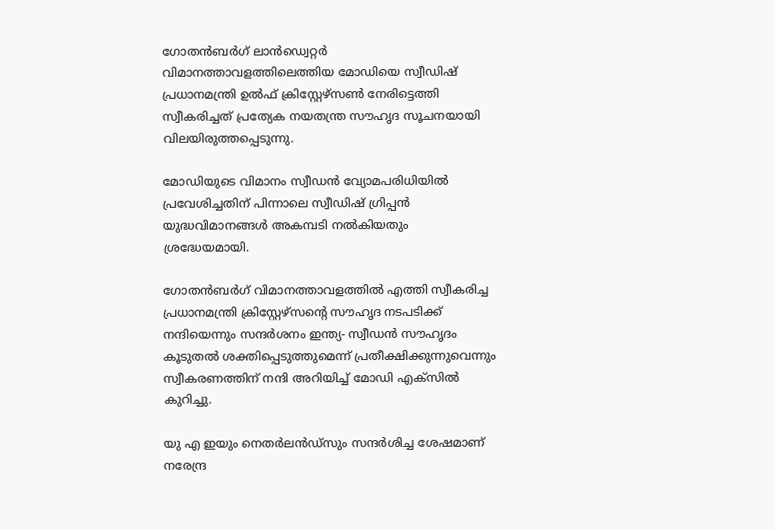ഗോതന്‍ബര്‍ഗ് ലാന്‍ഡ്വെറ്റര്‍ വിമാനത്താവളത്തിലെത്തിയ മോഡിയെ സ്വീഡിഷ് പ്രധാനമന്ത്രി ഉല്‍ഫ് ക്രിസ്റ്റേഴ്‌സണ്‍ നേരിട്ടെത്തി സ്വീകരിച്ചത് പ്രത്യേക നയതന്ത്ര സൗഹൃദ സൂചനയായി വിലയിരുത്തപ്പെടുന്നു.

മോഡിയുടെ വിമാനം സ്വീഡന്‍ വ്യോമപരിധിയില്‍ പ്രവേശിച്ചതിന് പിന്നാലെ സ്വീഡിഷ് ഗ്രിപ്പന്‍ യുദ്ധവിമാനങ്ങള്‍ അകമ്പടി നല്‍കിയതും ശ്രദ്ധേയമായി.

ഗോതന്‍ബര്‍ഗ് വിമാനത്താവളത്തില്‍ എത്തി സ്വീകരിച്ച പ്രധാനമന്ത്രി ക്രിസ്റ്റേഴ്‌സന്റെ സൗഹൃദ നടപടിക്ക് നന്ദിയെന്നും സന്ദര്‍ശനം ഇന്ത്യ- സ്വീഡന്‍ സൗഹൃദം കൂടുതല്‍ ശക്തിപ്പെടുത്തുമെന്ന് പ്രതീക്ഷിക്കുന്നുവെന്നും സ്വീകരണത്തിന് നന്ദി അറിയിച്ച് മോഡി എക്‌സില്‍ കുറിച്ചു.

യു എ ഇയും നെതര്‍ലന്‍ഡ്‌സും സന്ദര്‍ശിച്ച ശേഷമാണ് നരേന്ദ്ര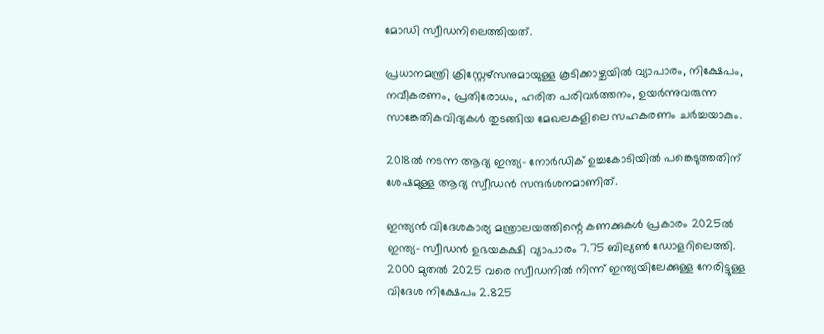മോഡി സ്വീഡനിലെത്തിയത്.

പ്രധാനമന്ത്രി ക്രിസ്റ്റേഴ്‌സനുമായുള്ള കൂടിക്കാഴ്ചയില്‍ വ്യാപാരം, നിക്ഷേപം, നവീകരണം, പ്രതിരോധം, ഹരിത പരിവര്‍ത്തനം, ഉയര്‍ന്നുവരുന്ന സാങ്കേതികവിദ്യകള്‍ തുടങ്ങിയ മേഖലകളിലെ സഹകരണം ചര്‍ച്ചയാകും.

2018ല്‍ നടന്ന ആദ്യ ഇന്ത്യ- നോര്‍ഡിക് ഉച്ചകോടിയില്‍ പങ്കെടുത്തതിന് ശേഷമുള്ള ആദ്യ സ്വീഡന്‍ സന്ദര്‍ശനമാണിത്.

ഇന്ത്യന്‍ വിദേശകാര്യ മന്ത്രാലയത്തിന്റെ കണക്കുകള്‍ പ്രകാരം 2025ല്‍ ഇന്ത്യ- സ്വീഡന്‍ ഉഭയകക്ഷി വ്യാപാരം 7.75 ബില്യണ്‍ ഡോളറിലെത്തി. 2000 മുതല്‍ 2025 വരെ സ്വീഡനില്‍ നിന്ന് ഇന്ത്യയിലേക്കുള്ള നേരിട്ടുള്ള വിദേശ നിക്ഷേപം 2.825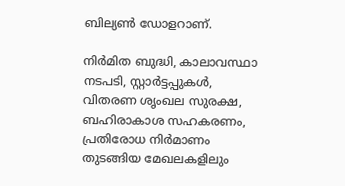ബില്യണ്‍ ഡോളറാണ്.

നിര്‍മിത ബുദ്ധി, കാലാവസ്ഥാ നടപടി, സ്റ്റാര്‍ട്ടപ്പുകള്‍, വിതരണ ശൃംഖല സുരക്ഷ, ബഹിരാകാശ സഹകരണം, പ്രതിരോധ നിര്‍മാണം തുടങ്ങിയ മേഖലകളിലും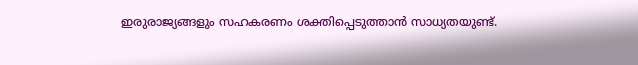ഇരുരാജ്യങ്ങളും സഹകരണം ശക്തിപ്പെടുത്താന്‍ സാധ്യതയുണ്ട്.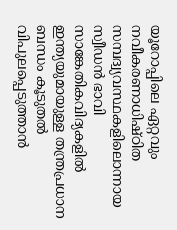യൂറോപ്പിലെ ഏറ്റവും നവീകരണാധിഷ്ഠിത സമ്പദ്വ്യവസ്ഥകളിലൊന്നായ സ്വീഡന്‍ ഭാവി സാങ്കേതികവിദ്യകളില്‍ ഇന്ത്യയുമായുള്ള തന്ത്രപ്രധാന ബന്ധം കൂടുതല്‍ വിപുലപ്പെടുത്താന്‍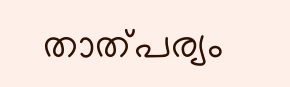താത്പര്യം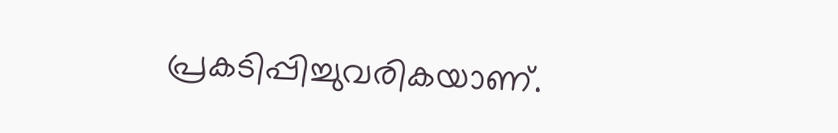പ്രകടിപ്പിച്ചുവരികയാണ്.